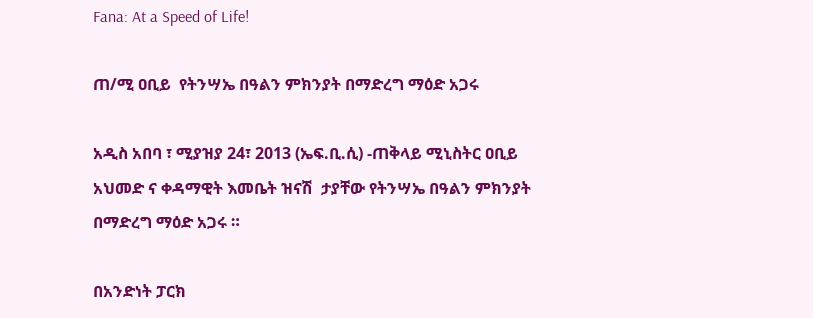Fana: At a Speed of Life!

ጠ/ሚ ዐቢይ  የትንሣኤ በዓልን ምክንያት በማድረግ ማዕድ አጋሩ

አዲስ አበባ ፣ ሚያዝያ 24፣ 2013 (ኤፍ.ቢ.ሲ) -ጠቅላይ ሚኒስትር ዐቢይ አህመድ ና ቀዳማዊት እመቤት ዝናሽ  ታያቸው የትንሣኤ በዓልን ምክንያት በማድረግ ማዕድ አጋሩ ።

በአንድነት ፓርክ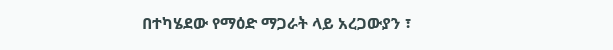በተካሄደው የማዕድ ማጋራት ላይ አረጋውያን ፣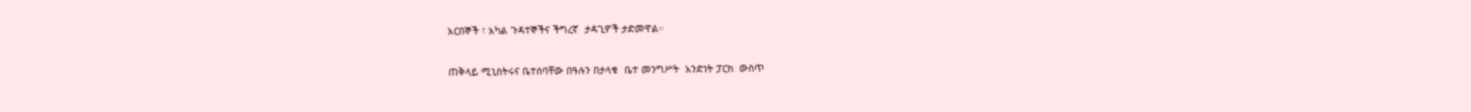አርበኞች ፣ አካል ጉዳተኞችና ችግረኛ  ታዳጊዎች ታድመዋል።

ጠቅላይ ሚኒስትሩና ቤተሰባቸው በዓሉን በታላቁ  ቤተ መንግሥት  አንድነት ፓርክ  ውስጥ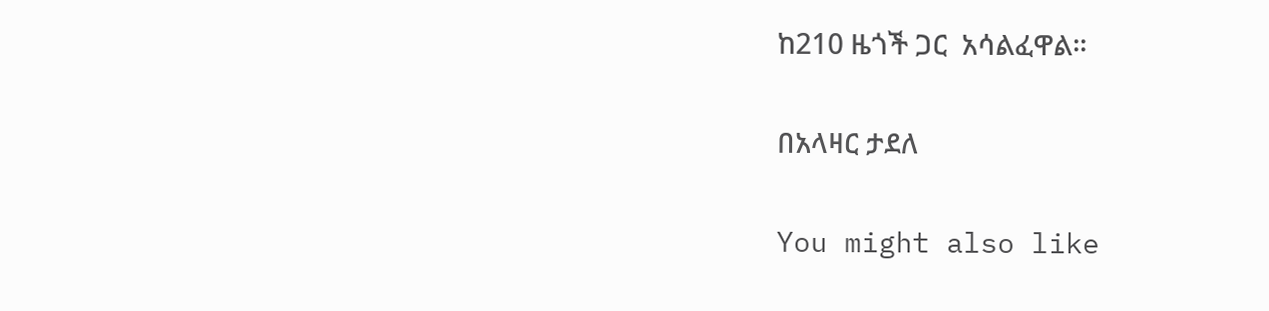ከ210 ዜጎች ጋር  አሳልፈዋል።

በአላዛር ታደለ

You might also like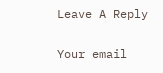Leave A Reply

Your email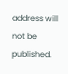address will not be published.